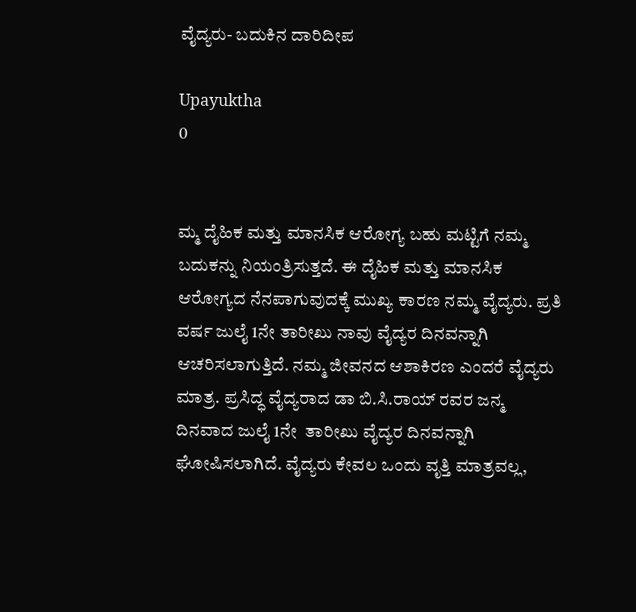ವೈದ್ಯರು- ಬದುಕಿನ ದಾರಿದೀಪ

Upayuktha
0


ಮ್ಮ ದೈಹಿಕ ಮತ್ತು ಮಾನಸಿಕ ಆರೋಗ್ಯ ಬಹು ಮಟ್ಟಿಗೆ ನಮ್ಮ ಬದುಕನ್ನು ನಿಯಂತ್ರಿಸುತ್ತದೆ. ಈ ದೈಹಿಕ ಮತ್ತು ಮಾನಸಿಕ ಆರೋಗ್ಯದ ನೆನಪಾಗುವುದಕ್ಕೆ ಮುಖ್ಯ ಕಾರಣ ನಮ್ಮ ವೈದ್ಯರು. ಪ್ರತಿ ವರ್ಷ ಜುಲೈ 1ನೇ ತಾರೀಖು ನಾವು ವೈದ್ಯರ ದಿನವನ್ನಾಗಿ ಆಚರಿಸಲಾಗುತ್ತಿದೆ. ನಮ್ಮ ಜೀವನದ ಆಶಾಕಿರಣ ಎಂದರೆ ವೈದ್ಯರು ಮಾತ್ರ. ಪ್ರಸಿದ್ಧ ವೈದ್ಯರಾದ ಡಾ ಬಿ.ಸಿ.ರಾಯ್ ರವರ ಜನ್ಮ ದಿನವಾದ ಜುಲೈ 1ನೇ  ತಾರೀಖು ವೈದ್ಯರ ದಿನವನ್ನಾಗಿ  ಘೋಷಿಸಲಾಗಿದೆ. ವೈದ್ಯರು ಕೇವಲ ಒಂದು ವೃತ್ತಿ ಮಾತ್ರವಲ್ಲ,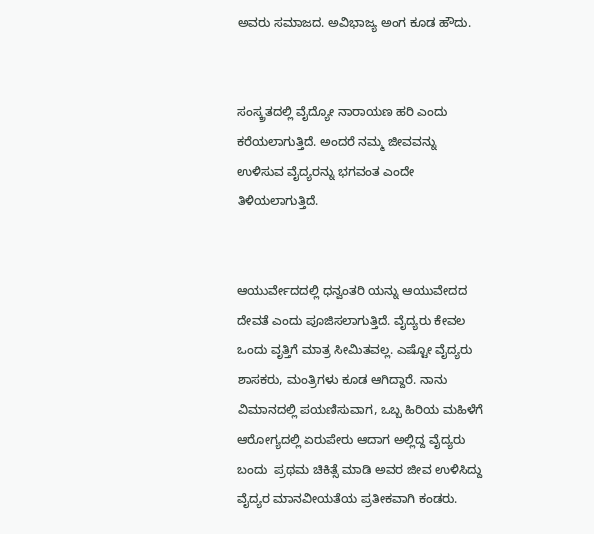ಅವರು ಸಮಾಜದ. ಅವಿಭಾಜ್ಯ ಅಂಗ ಕೂಡ ಹೌದು.


ಸಂಸ್ಕ್ರತದಲ್ಲಿ ವೈದ್ಯೋ ನಾರಾಯಣ ಹರಿ ಎಂದು ಕರೆಯಲಾಗುತ್ತಿದೆ. ಅಂದರೆ ನಮ್ಮ ಜೀವವನ್ನು ಉಳಿಸುವ ವೈದ್ಯರನ್ನು ಭಗವಂತ ಎಂದೇ ತಿಳಿಯಲಾಗುತ್ತಿದೆ.


ಆಯುರ್ವೇದದಲ್ಲಿ ಧನ್ವಂತರಿ ಯನ್ನು ಆಯುವೇದದ  ದೇವತೆ ಎಂದು ಪೂಜಿಸಲಾಗುತ್ತಿದೆ. ವೈದ್ಯರು ಕೇವಲ ಒಂದು ವೃತ್ತಿಗೆ ಮಾತ್ರ ಸೀಮಿತವಲ್ಲ. ಎಷ್ಟೋ ವೈದ್ಯರು ಶಾಸಕರು, ಮಂತ್ರಿಗಳು ಕೂಡ ಆಗಿದ್ದಾರೆ. ನಾನು ವಿಮಾನದಲ್ಲಿ ಪಯಣಿಸುವಾಗ, ಒಬ್ಬ ಹಿರಿಯ ಮಹಿಳೆಗೆ ಆರೋಗ್ಯದಲ್ಲಿ ಏರುಪೇರು ಆದಾಗ ಅಲ್ಲಿದ್ದ ವೈದ್ಯರು ಬಂದು  ಪ್ರಥಮ ಚಿಕಿತ್ಸೆ ಮಾಡಿ ಅವರ ಜೀವ ಉಳಿಸಿದ್ದು ವೈದ್ಯರ ಮಾನವೀಯತೆಯ ಪ್ರತೀಕವಾಗಿ ಕಂಡರು.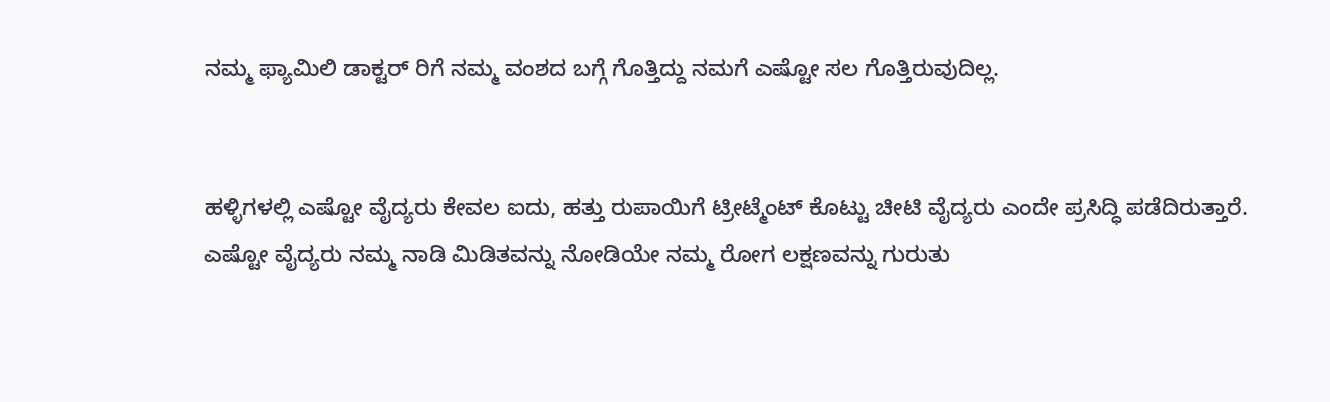ನಮ್ಮ ಫ್ಯಾಮಿಲಿ ಡಾಕ್ಟರ್ ರಿಗೆ ನಮ್ಮ ವಂಶದ ಬಗ್ಗೆ ಗೊತ್ತಿದ್ದು ನಮಗೆ ಎಷ್ಟೋ ಸಲ ಗೊತ್ತಿರುವುದಿಲ್ಲ.


ಹಳ್ಳಿಗಳಲ್ಲಿ ಎಷ್ಟೋ ವೈದ್ಯರು ಕೇವಲ ಐದು, ಹತ್ತು ರುಪಾಯಿಗೆ ಟ್ರೀಟ್ಮೆಂಟ್ ಕೊಟ್ಟು ಚೀಟಿ ವೈದ್ಯರು ಎಂದೇ ಪ್ರಸಿದ್ಧಿ ಪಡೆದಿರುತ್ತಾರೆ. ಎಷ್ಟೋ ವೈದ್ಯರು ನಮ್ಮ ನಾಡಿ ಮಿಡಿತವನ್ನು ನೋಡಿಯೇ ನಮ್ಮ ರೋಗ ಲಕ್ಷಣವನ್ನು ಗುರುತು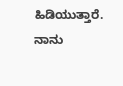ಹಿಡಿಯುತ್ತಾರೆ. ನಾನು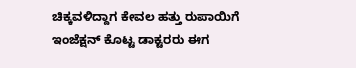ಚಿಕ್ಕವಳಿದ್ದಾಗ ಕೇವಲ ಹತ್ತು ರುಪಾಯಿಗೆ ಇಂಜೆಕ್ಷನ್ ಕೊಟ್ಟ ಡಾಕ್ಟರರು ಈಗ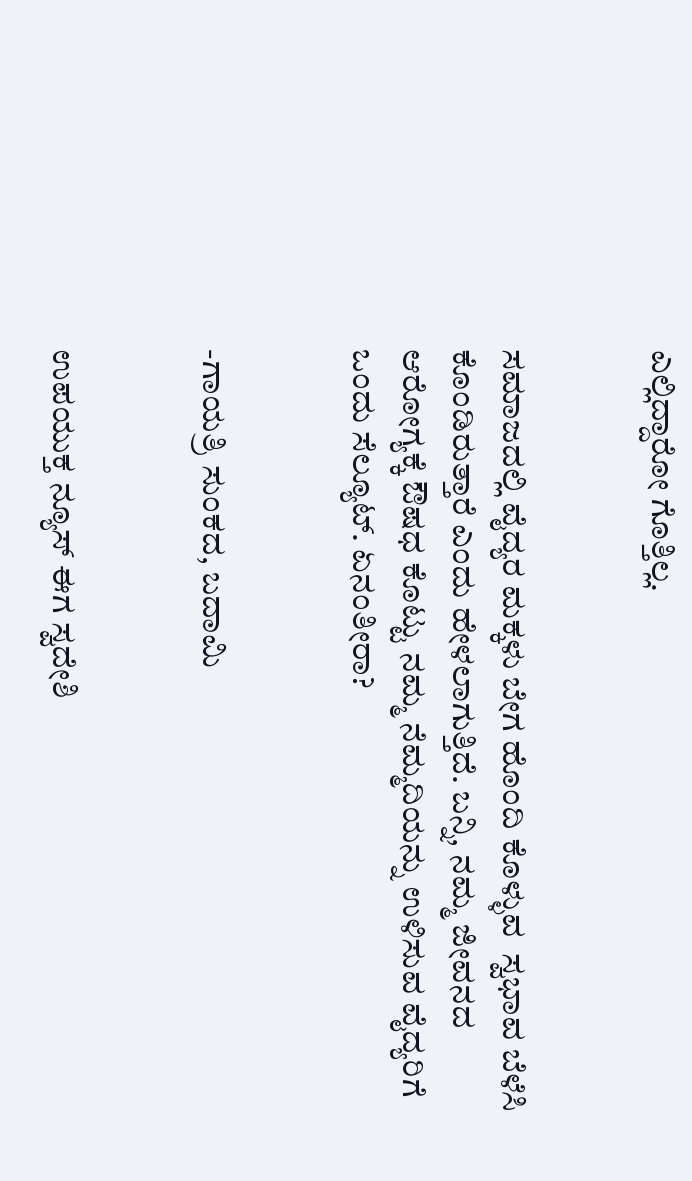ಎಲ್ಲಿದ್ದಾರೋ ಗೊತ್ತಿಲ್ಲ.


ಸಮಾಜದಲ್ಲಿ ವೈದ್ಯರ ಮಕ್ಕಳು ಬೇಗ ಹೊಂದಿ ಕೊಳ್ಳುವ  ಸ್ವಭಾವ ಬೆಳೆಸಿ  ಕೊಂಡಿರುತ್ತಾರೆ ಎಂದು ಹೇಳಲಾಗುತ್ತಿದೆ. ಬನ್ನಿ, ನಮ್ಮ ಜೀವನದ ಆರೋಗ್ಯಕ್ಕೆ ಔಷಧ ಕೊಟ್ಟು ನಮ್ಮ ನೆಮ್ಮದಿಯನ್ನು ಉಳಿಸುವ ವೈದ್ಯರಿಗೆ ಒಂದು ಸೆಲ್ಯೂಟ್. ಏನಂತೀರಾ?


-ಗಾಯತ್ರಿ ಸುಂಕದ, ಬದಾಮಿ


ಉಪಯುಕ್ತ ನ್ಯೂಸ್ ಈಗ ಸ್ವದೇಶಿ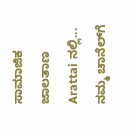ಸಾಮಾಜಿಕ ಜಾಲತಾಣ Arattai ನಲ್ಲಿ... ನಮ್ಮ ಚಾನೆಲ್‌ಗೆ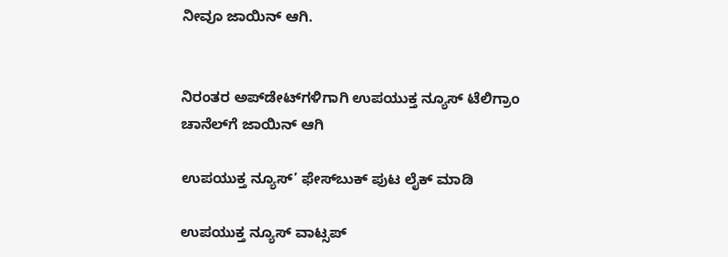ನೀವೂ ಜಾಯಿನ್ ಆಗಿ.


ನಿರಂತರ ಅಪ್‌ಡೇಟ್‌ಗಳಿಗಾಗಿ ಉಪಯುಕ್ತ ನ್ಯೂಸ್‌ ಟೆಲಿಗ್ರಾಂ ಚಾನೆಲ್‌ಗೆ ಜಾಯಿನ್‌ ಆಗಿ

ಉಪಯುಕ್ತ ನ್ಯೂಸ್‌’ ಫೇಸ್‌ಬುಕ್ ಪುಟ ಲೈಕ್ ಮಾಡಿ

ಉಪಯುಕ್ತ ನ್ಯೂಸ್‌ ವಾಟ್ಸಪ್‌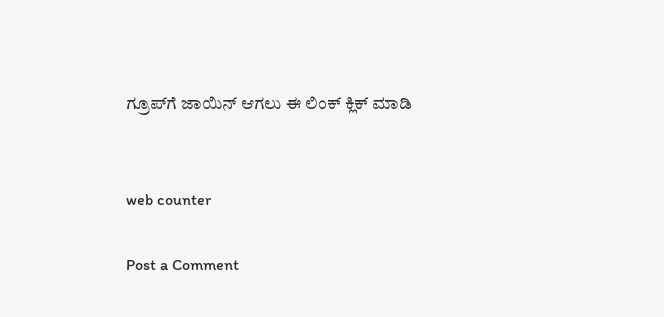ಗ್ರೂಪ್‌ಗೆ ಜಾಯಿನ್ ಆಗಲು ಈ ಲಿಂಕ್ ಕ್ಲಿಕ್ ಮಾಡಿ


web counter

Post a Comment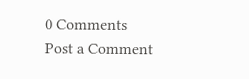0 Comments
Post a Comment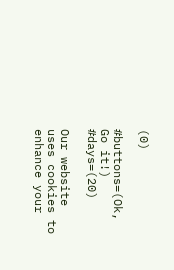(0)

#buttons=(Ok, Go it!) #days=(20)

Our website uses cookies to enhance your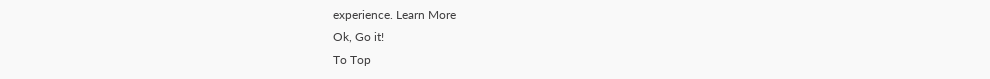experience. Learn More
Ok, Go it!
To Top